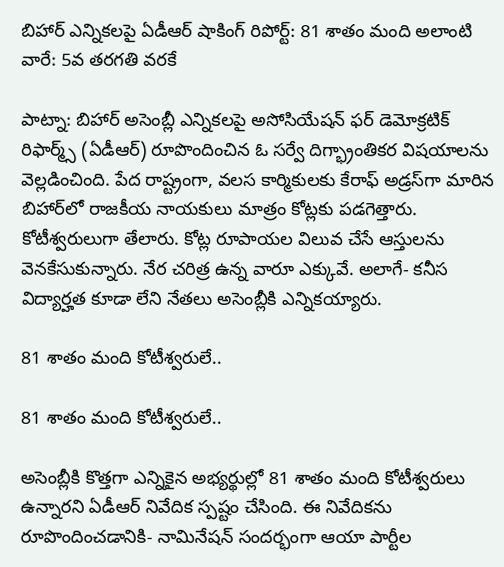బిహార్ ఎన్నికలపై ఏడీఆర్ షాకింగ్ రిపోర్ట్: 81 శాతం మంది అలాంటి వారే: 5వ తరగతి వరకే

పాట్నా: బిహార్ అసెంబ్లీ ఎన్నికలపై అసోసియేషన్‌ ఫర్‌ డెమోక్రటిక్‌ రిఫార్మ్స్‌ (ఏడీఆర్) రూపొందించిన ఓ సర్వే దిగ్భ్రాంతికర విషయాలను వెల్లడించింది. పేద రాష్ట్రంగా, వలస కార్మికులకు కేరాఫ్ అడ్రస్‌గా మారిన బిహార్‌లో రాజకీయ నాయకులు మాత్రం కోట్లకు పడగెత్తారు. కోటీశ్వరులుగా తేలారు. కోట్ల రూపాయల విలువ చేసే ఆస్తులను వెనకేసుకున్నారు. నేర చరిత్ర ఉన్న వారూ ఎక్కువే. అలాగే- కనీస విద్యార్హత కూడా లేని నేతలు అసెంబ్లీకి ఎన్నికయ్యారు.

81 శాతం మంది కోటీశ్వరులే..

81 శాతం మంది కోటీశ్వరులే..

అసెంబ్లీకి కొత్తగా ఎన్నికైన అభ్యర్థుల్లో 81 శాతం మంది కోటీశ్వరులు ఉన్నారని ఏడీఆర్ నివేదిక స్పష్టం చేసింది. ఈ నివేదికను రూపొందించడానికి- నామినేషన్ సందర్భంగా ఆయా పార్టీల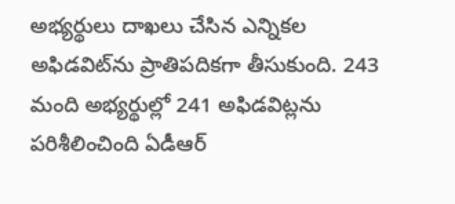అభ్యర్థులు దాఖలు చేసిన ఎన్నికల అఫిడవిట్‌ను ప్రాతిపదికగా తీసుకుంది. 243 మంది అభ్యర్థుల్లో 241 అఫిడవిట్లను పరిశీలించింది ఏడీఆర్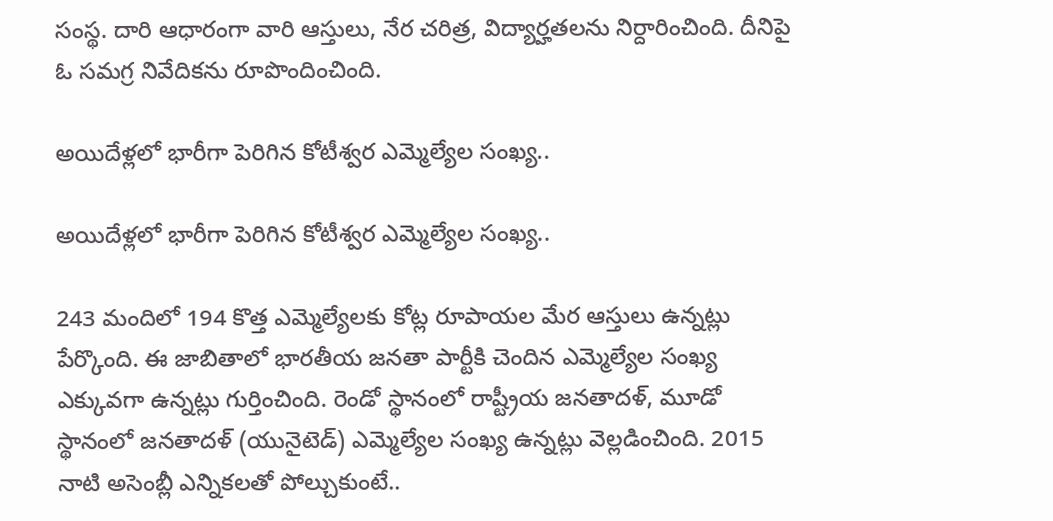సంస్థ. దారి ఆధారంగా వారి ఆస్తులు, నేర చరిత్ర, విద్యార్హతలను నిర్దారించింది. దీనిపై ఓ సమగ్ర నివేదికను రూపొందించింది.

అయిదేళ్లలో భారీగా పెరిగిన కోటీశ్వర ఎమ్మెల్యేల సంఖ్య..

అయిదేళ్లలో భారీగా పెరిగిన కోటీశ్వర ఎమ్మెల్యేల సంఖ్య..

243 మందిలో 194 కొత్త ఎమ్మెల్యేలకు కోట్ల రూపాయల మేర ఆస్తులు ఉన్నట్లు పేర్కొంది. ఈ జాబితాలో భారతీయ జనతా పార్టీకి చెందిన ఎమ్మెల్యేల సంఖ్య ఎక్కువగా ఉన్నట్లు గుర్తించింది. రెండో స్థానంలో రాష్ట్రీయ జనతాదళ్, మూడో స్థానంలో జనతాదళ్ (యునైటెడ్) ఎమ్మెల్యేల సంఖ్య ఉన్నట్లు వెల్లడించింది. 2015 నాటి అసెంబ్లీ ఎన్నికలతో పోల్చుకుంటే..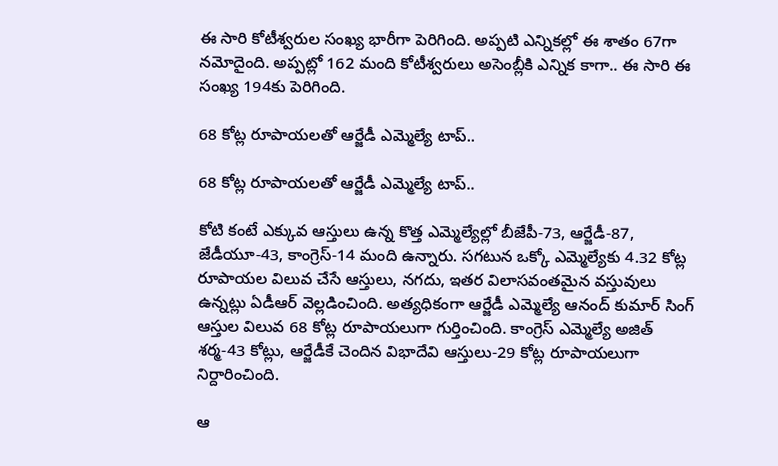ఈ సారి కోటీశ్వరుల సంఖ్య భారీగా పెరిగింది. అప్పటి ఎన్నికల్లో ఈ శాతం 67గా నమోదైంది. అప్పట్లో 162 మంది కోటీశ్వరులు అసెంబ్లీకి ఎన్నిక కాగా.. ఈ సారి ఈ సంఖ్య 194కు పెరిగింది.

68 కోట్ల రూపాయలతో ఆర్జేడీ ఎమ్మెల్యే టాప్..

68 కోట్ల రూపాయలతో ఆర్జేడీ ఎమ్మెల్యే టాప్..

కోటి కంటే ఎక్కువ ఆస్తులు ఉన్న కొత్త ఎమ్మెల్యేల్లో బీజేపీ-73, ఆర్జేడీ-87, జేడీయూ-43, కాంగ్రెస్-14 మంది ఉన్నారు. సగటున ఒక్కో ఎమ్మెల్యేకు 4.32 కోట్ల రూపాయల విలువ చేసే ఆస్తులు, నగదు, ఇతర విలాసవంతమైన వస్తువులు ఉన్నట్లు ఏడీఆర్ వెల్లడించింది. అత్యధికంగా ఆర్జేడీ ఎమ్మెల్యే ఆనంద్ కుమార్ సింగ్ ఆస్తుల విలువ 68 కోట్ల రూపాయలుగా గుర్తించింది. కాంగ్రెస్ ఎమ్మెల్యే అజిత్ శర్మ-43 కోట్లు, ఆర్జేడీకే చెందిన విభాదేవి ఆస్తులు-29 కోట్ల రూపాయలుగా నిర్దారించింది.

ఆ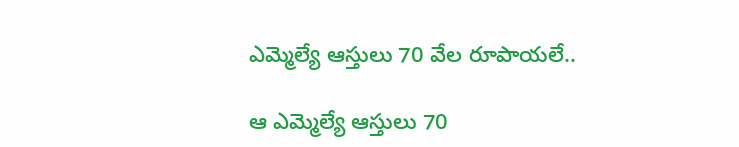ఎమ్మెల్యే ఆస్తులు 70 వేల రూపాయలే..

ఆ ఎమ్మెల్యే ఆస్తులు 70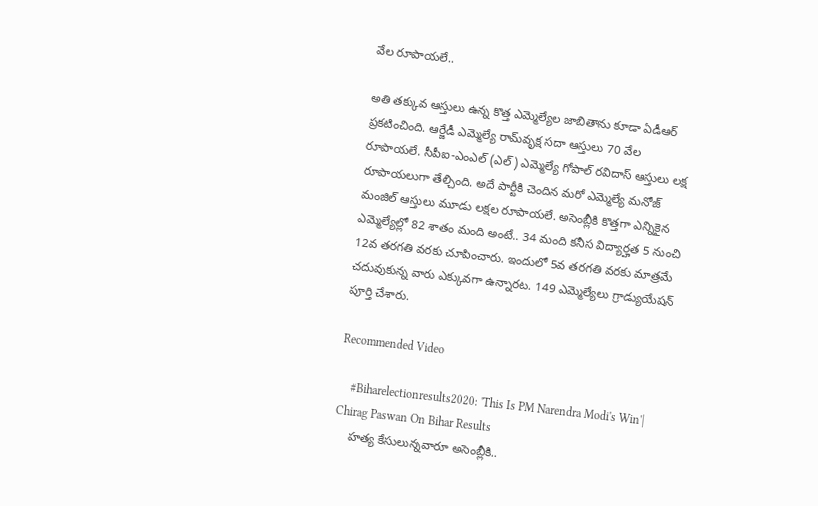వేల రూపాయలే..

అతి తక్కువ ఆస్తులు ఉన్న కొత్త ఎమ్మెల్యేల జాబితాను కూడా ఏడీఆర్ ప్రకటించింది. ఆర్జేడీ ఎమ్మెల్యే రామ్‌వృక్ష సదా ఆస్తులు 70 వేల రూపాయలే. సీపీఐ-ఎంఎల్ (ఎల్) ఎమ్మెల్యే గోపాల్ రవిదాస్ ఆస్తులు లక్ష రూపాయలుగా తేల్చింది. అదే పార్టీకి చెందిన మరో ఎమ్మెల్యే మనోజ్ మంజిల్ ఆస్తులు మూడు లక్షల రూపాయలే. అసెంబ్లీకి కొత్తగా ఎన్నికైన ఎమ్మెల్యేల్లో 82 శాతం మంది అంటే.. 34 మంది కనీస విద్యార్హత 5 నుంచి 12వ తరగతి వరకు చూపించారు. ఇందులో 5వ తరగతి వరకు మాత్రమే చదువుకున్న వారు ఎక్కువగా ఉన్నారట. 149 ఎమ్మెల్యేలు గ్రాడ్యుయేషన్ పూర్తి చేశారు.

Recommended Video

    #Biharelectionresults2020: 'This Is PM Narendra Modi's Win'| Chirag Paswan On Bihar Results
    హత్య కేసులున్నవారూ అసెంబ్లీకి..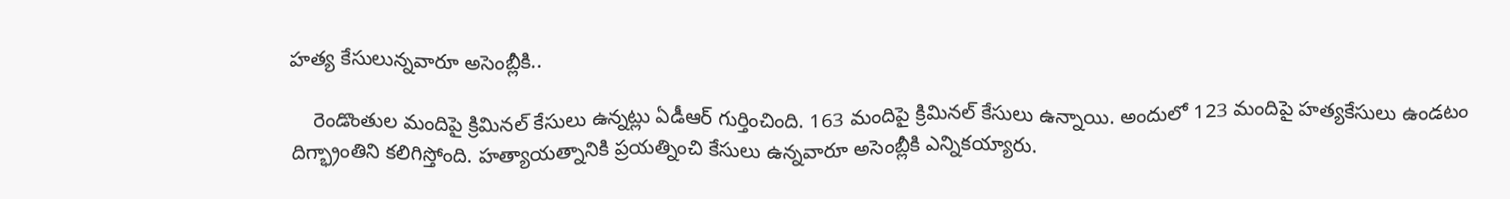హత్య కేసులున్నవారూ అసెంబ్లీకి..

    రెండొంతుల మందిపై క్రిమినల్‌ కేసులు ఉన్నట్లు ఏడీఆర్ గుర్తించింది. 163 మందిపై క్రిమినల్‌ కేసులు ఉన్నాయి. అందులో 123 మందిపై హత్యకేసులు ఉండటం దిగ్భ్రాంతిని కలిగిస్తోంది. హత్యాయత్నానికి ప్రయత్నించి కేసులు ఉన్నవారూ అసెంబ్లీకి ఎన్నికయ్యారు.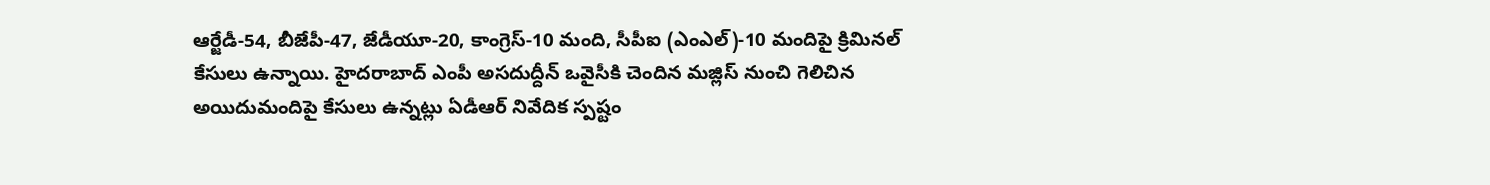ఆర్జేడీ-54, బీజేపీ-47, జేడీయూ-20, కాంగ్రెస్‌-10 మంది, సీపీఐ (ఎంఎల్‌)-10 మందిపై క్రిమినల్‌ కేసులు ఉన్నాయి. హైదరాబాద్ ఎంపీ అసదుద్దీన్ ఒవైసీకి చెందిన మజ్లిస్‌ నుంచి గెలిచిన అయిదుమందిపై కేసులు ఉన్నట్లు ఏడీఆర్‌ నివేదిక స్పష్టం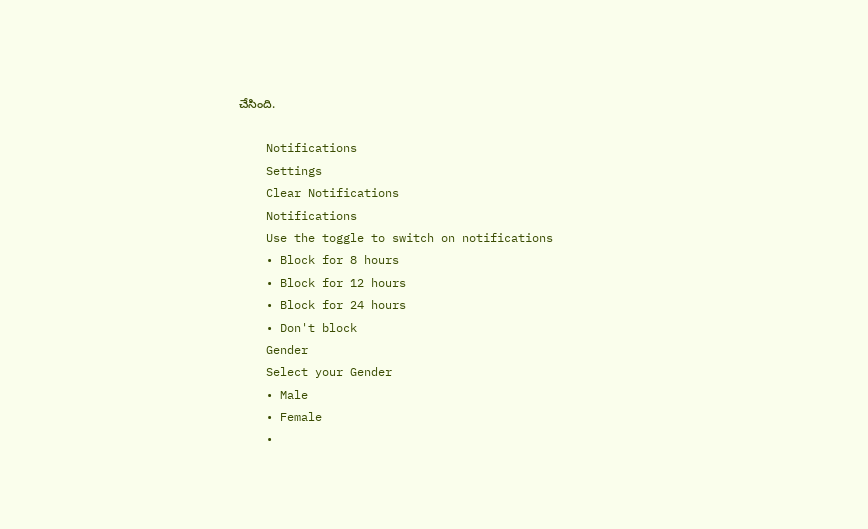చేసింది.

    Notifications
    Settings
    Clear Notifications
    Notifications
    Use the toggle to switch on notifications
    • Block for 8 hours
    • Block for 12 hours
    • Block for 24 hours
    • Don't block
    Gender
    Select your Gender
    • Male
    • Female
    •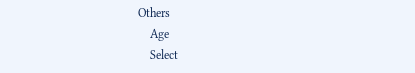Others
    Age
    Select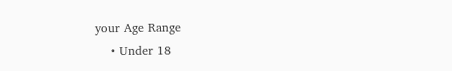your Age Range
    • Under 18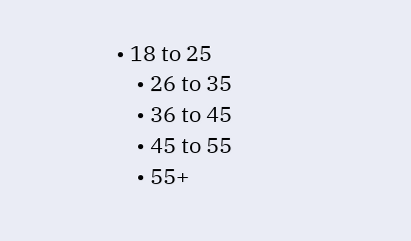• 18 to 25
    • 26 to 35
    • 36 to 45
    • 45 to 55
    • 55+